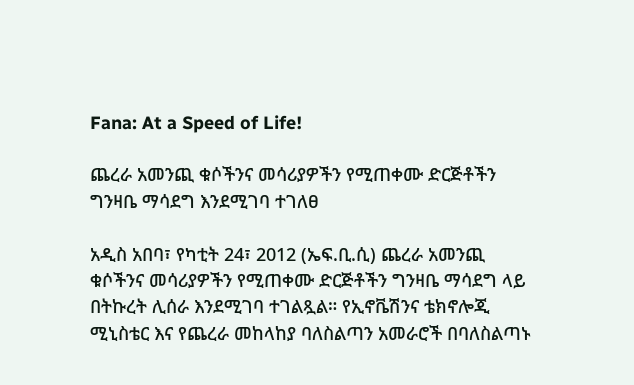Fana: At a Speed of Life!

ጨረራ አመንጪ ቁሶችንና መሳሪያዎችን የሚጠቀሙ ድርጅቶችን ግንዛቤ ማሳደግ እንደሚገባ ተገለፀ

አዲስ አበባ፣ የካቲት 24፣ 2012 (ኤፍ.ቢ.ሲ) ጨረራ አመንጪ ቁሶችንና መሳሪያዎችን የሚጠቀሙ ድርጅቶችን ግንዛቤ ማሳደግ ላይ በትኩረት ሊሰራ እንደሚገባ ተገልጿል። የኢኖቬሽንና ቴክኖሎጂ ሚኒስቴር እና የጨረራ መከላከያ ባለስልጣን አመራሮች በባለስልጣኑ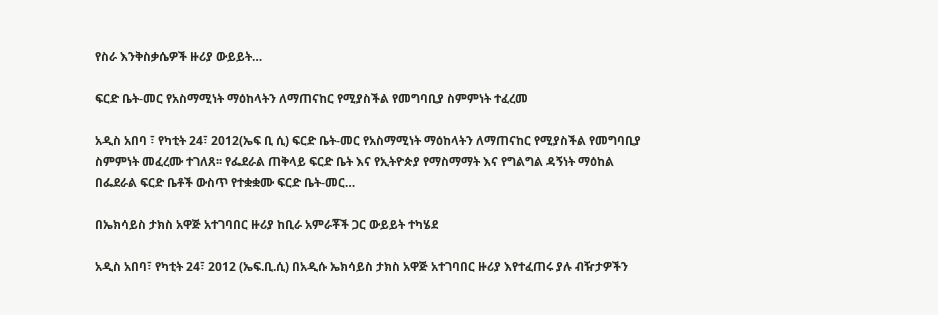የስራ እንቅስቃሴዎች ዙሪያ ውይይት…

ፍርድ ቤት-መር የአስማሚነት ማዕከላትን ለማጠናከር የሚያስችል የመግባቢያ ስምምነት ተፈረመ

አዲስ አበባ ፣ የካቲት 24፣ 2012(ኤፍ ቢ ሲ) ፍርድ ቤት-መር የአስማሚነት ማዕከላትን ለማጠናከር የሚያስችል የመግባቢያ ስምምነት መፈረሙ ተገለጸ፡፡ የፌደራል ጠቅላይ ፍርድ ቤት እና የኢትዮጵያ የማስማማት እና የግልግል ዳኝነት ማዕከል በፌደራል ፍርድ ቤቶች ውስጥ የተቋቋሙ ፍርድ ቤት-መር…

በኤክሳይስ ታክስ አዋጅ አተገባበር ዙሪያ ከቢራ አምራቾች ጋር ውይይት ተካሄደ

አዲስ አበባ፣ የካቲት 24፣ 2012 (ኤፍ.ቢ.ሲ) በአዲሱ ኤክሳይስ ታክስ አዋጅ አተገባበር ዙሪያ እየተፈጠሩ ያሉ ብዥታዎችን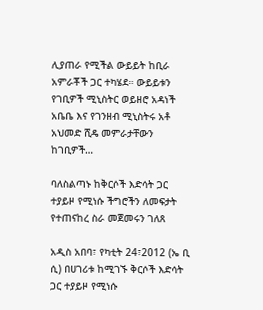ሊያጠራ የሚችል ውይይት ከቢራ አምራቾች ጋር ተካሄደ። ውይይቱን የገቢዎች ሚኒስትር ወይዘሮ አዳነች አቤቤ እና የገንዘብ ሚኒስትሩ አቶ አህመድ ሺዴ መምራታቸውን ከገቢዎች…

ባለስልጣኑ ከቅርሶች እድሳት ጋር ተያይዞ የሚነሱ ችግሮችን ለመፍታት የተጠናከረ ስራ መጀመሩን ገለጸ

አዲስ አበባ፣ የካቲት 24፣2012 (ኤ ቢ ሲ) በሀገሪቱ ከሚገኙ ቅርሶች እድሳት ጋር ተያይዞ የሚነሱ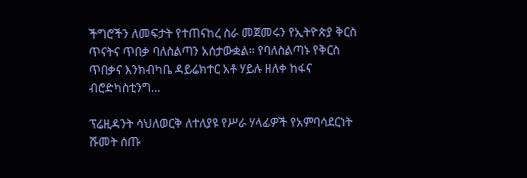ችግሮችን ለመፍታት የተጠናከረ ስራ መጀመሩን የኢትዮጵያ ቅርስ ጥናትና ጥበቃ ባለስልጣን አሰታውቋል። የባለስልጣኑ የቅርስ ጥበቃና እንክብካቤ ዳይሬክተር አቶ ሃይሉ ዘለቀ ከፋና ብሮድካስቲንግ…

ፕሬዚዳንት ሳህለወርቅ ለተለያዩ የሥራ ሃላፊዎች የአምባሳደርነት ሹመት ሰጡ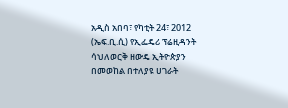አዲስ አበባ፣ የካቲት 24፣ 2012 (ኤፍ.ቢ.ሲ) የኢፌዴሪ ፕሬዚዳንት ሳህለወርቅ ዘውዴ ኢትዮጵያን በመወከል በተለያዩ ሀገራት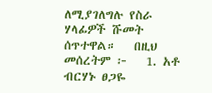ለሚያገለግሉ የስራ ሃላፊዎች ሹመት ሰጥተዋል።   በዚህ መሰረትም ፦   1. አቶ ብርሃኑ ፀጋዬ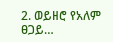2. ወይዘሮ የአለም ፀጋይ…